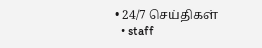• 24/7 செய்திகள்
  • staff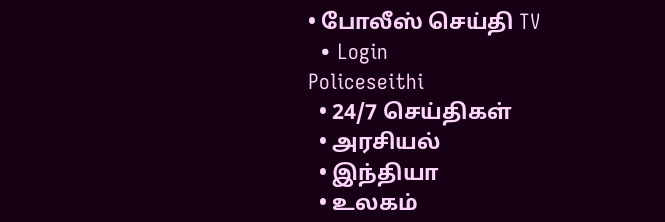• போலீஸ் செய்தி TV
  • Login
Policeseithi
  • 24/7 செய்திகள்
  • அரசியல்
  • இந்தியா
  • உலகம்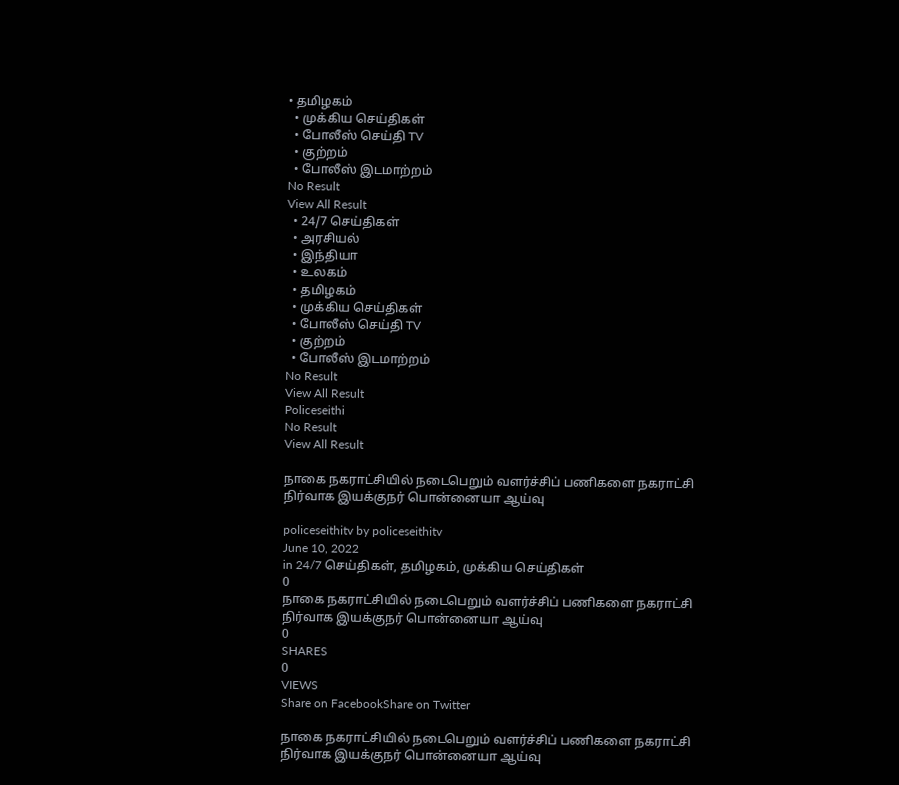• தமிழகம்
  • முக்கிய செய்திகள்
  • போலீஸ் செய்தி TV
  • குற்றம்
  • போலீஸ் இடமாற்றம்
No Result
View All Result
  • 24/7 செய்திகள்
  • அரசியல்
  • இந்தியா
  • உலகம்
  • தமிழகம்
  • முக்கிய செய்திகள்
  • போலீஸ் செய்தி TV
  • குற்றம்
  • போலீஸ் இடமாற்றம்
No Result
View All Result
Policeseithi
No Result
View All Result

நாகை நகராட்சியில் நடைபெறும் வளர்ச்சிப் பணிகளை நகராட்சி நிர்வாக இயக்குநர் பொன்னையா ஆய்வு

policeseithitv by policeseithitv
June 10, 2022
in 24/7 செய்திகள், தமிழகம், முக்கிய செய்திகள்
0
நாகை நகராட்சியில் நடைபெறும் வளர்ச்சிப் பணிகளை நகராட்சி நிர்வாக இயக்குநர் பொன்னையா ஆய்வு
0
SHARES
0
VIEWS
Share on FacebookShare on Twitter

நாகை நகராட்சியில் நடைபெறும் வளர்ச்சிப் பணிகளை நகராட்சி நிர்வாக இயக்குநர் பொன்னையா ஆய்வு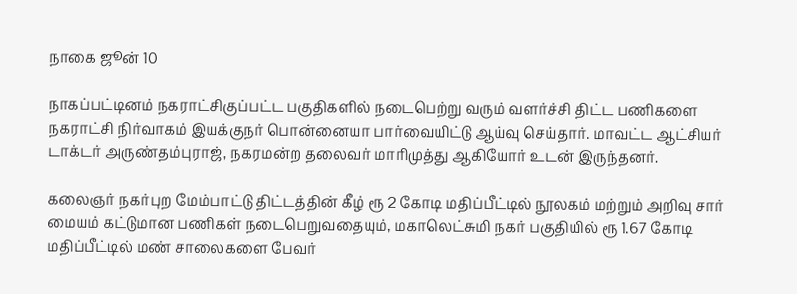நாகை ஜூன் 10

நாகப்பட்டினம் நகராட்சிகுப்பட்ட பகுதிகளில் நடைபெற்று வரும் வளர்ச்சி திட்ட பணிகளை நகராட்சி நிர்வாகம் இயக்குநர் பொன்னையா பார்வையிட்டு ஆய்வு செய்தார். மாவட்ட ஆட்சியர் டாக்டர் அருண்தம்புராஜ், நகரமன்ற தலைவர் மாரிமுத்து ஆகியோர் உடன் இருந்தனர்.

கலைஞர் நகர்புற மேம்பாட்டு திட்டத்தின் கீழ் ரூ 2 கோடி மதிப்பீட்டில் நூலகம் மற்றும் அறிவு சார் மையம் கட்டுமான பணிகள் நடைபெறுவதையும், மகாலெட்சுமி நகர் பகுதியில் ரூ 1.67 கோடி மதிப்பீட்டில் மண் சாலைகளை பேவர்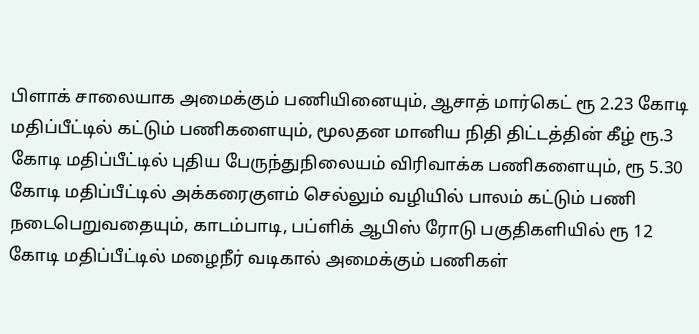பிளாக் சாலையாக அமைக்கும் பணியினையும், ஆசாத் மார்கெட் ரூ 2.23 கோடி மதிப்பீட்டில் கட்டும் பணிகளையும், மூலதன மானிய நிதி திட்டத்தின் கீழ் ரூ.3 கோடி மதிப்பீட்டில் புதிய பேருந்துநிலையம் விரிவாக்க பணிகளையும், ரூ 5.30 கோடி மதிப்பீட்டில் அக்கரைகுளம் செல்லும் வழியில் பாலம் கட்டும் பணி நடைபெறுவதையும், காடம்பாடி, பப்ளிக் ஆபிஸ் ரோடு பகுதிகளியில் ரூ 12 கோடி மதிப்பீட்டில் மழைநீர் வடிகால் அமைக்கும் பணிகள்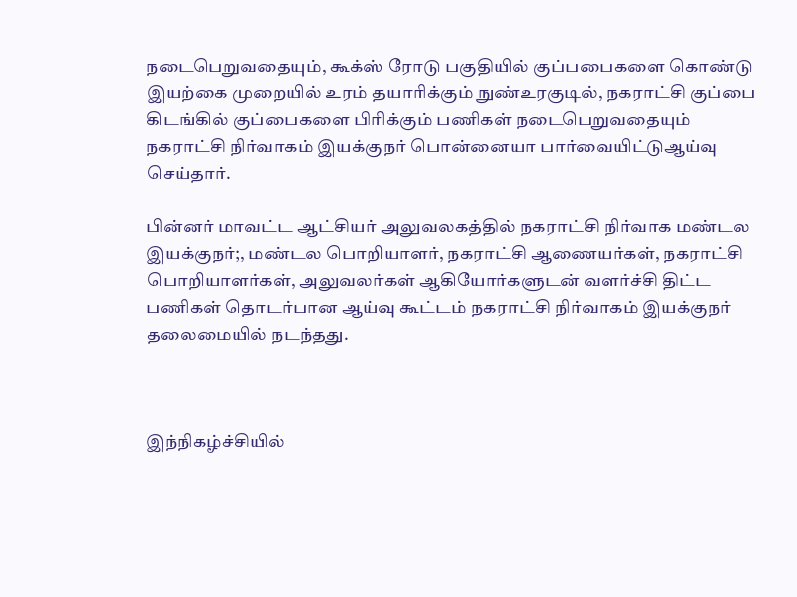நடைபெறுவதையும், கூக்ஸ் ரோடு பகுதியில் குப்பபைகளை கொண்டு இயற்கை முறையில் உரம் தயாரிக்கும் நுண்உரகுடில், நகராட்சி குப்பை கிடங்கில் குப்பைகளை பிரிக்கும் பணிகள் நடைபெறுவதையும் நகராட்சி நிர்வாகம் இயக்குநர் பொன்னையா பார்வையிட்டுஆய்வு செய்தார்.

பின்னர் மாவட்ட ஆட்சியர் அலுவலகத்தில் நகராட்சி நிர்வாக மண்டல இயக்குநர்;, மண்டல பொறியாளர், நகராட்சி ஆணையர்கள், நகராட்சி பொறியாளர்கள், அலுவலர்கள் ஆகியோர்களுடன் வளர்ச்சி திட்ட பணிகள் தொடர்பான ஆய்வு கூட்டம் நகராட்சி நிர்வாகம் இயக்குநர் தலைமையில் நடந்தது.



இந்நிகழ்ச்சியில்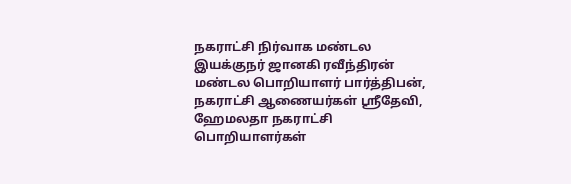நகராட்சி நிர்வாக மண்டல இயக்குநர் ஜானகி ரவீந்திரன் மண்டல பொறியாளர் பார்த்திபன், நகராட்சி ஆணையர்கள் ஸ்ரீதேவி, ஹேமலதா நகராட்சி பொறியாளர்கள்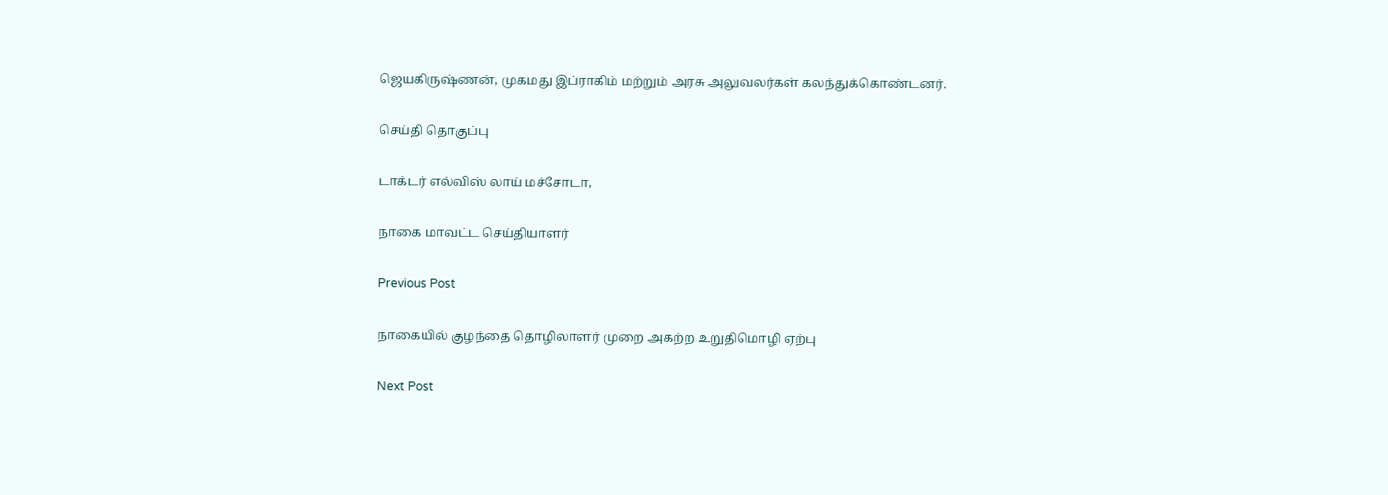ஜெயகிருஷ்ணன், முகமது இப்ராகிம் மற்றும் அரசு அலுவலர்கள் கலந்துக்கொண்டனர்.

செய்தி தொகுப்பு

டாக்டர் எல்விஸ் லாய் மச்சோடா,

நாகை மாவட்ட செய்தியாளர்

Previous Post

நாகையில் குழந்தை தொழிலாளர் முறை அகற்ற உறுதிமொழி ஏற்பு

Next Post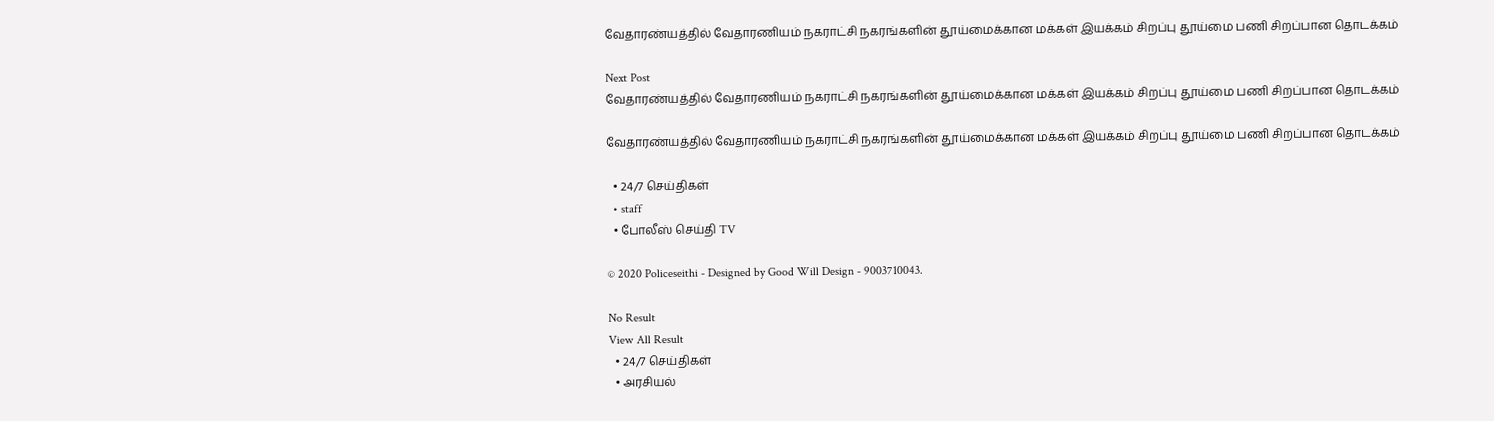வேதாரண்யத்தில் வேதாரணியம் நகராட்சி நகரங்களின் தூய்மைக்கான மக்கள் இயக்கம் சிறப்பு தூய்மை பணி சிறப்பான தொடக்கம்

Next Post
வேதாரண்யத்தில் வேதாரணியம் நகராட்சி நகரங்களின் தூய்மைக்கான மக்கள் இயக்கம் சிறப்பு தூய்மை பணி சிறப்பான தொடக்கம்

வேதாரண்யத்தில் வேதாரணியம் நகராட்சி நகரங்களின் தூய்மைக்கான மக்கள் இயக்கம் சிறப்பு தூய்மை பணி சிறப்பான தொடக்கம்

  • 24/7 செய்திகள்
  • staff
  • போலீஸ் செய்தி TV

© 2020 Policeseithi - Designed by Good Will Design - 9003710043.

No Result
View All Result
  • 24/7 செய்திகள்
  • அரசியல்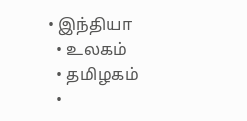• இந்தியா
  • உலகம்
  • தமிழகம்
  •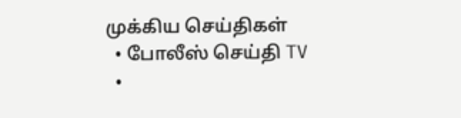முக்கிய செய்திகள்
  • போலீஸ் செய்தி TV
  •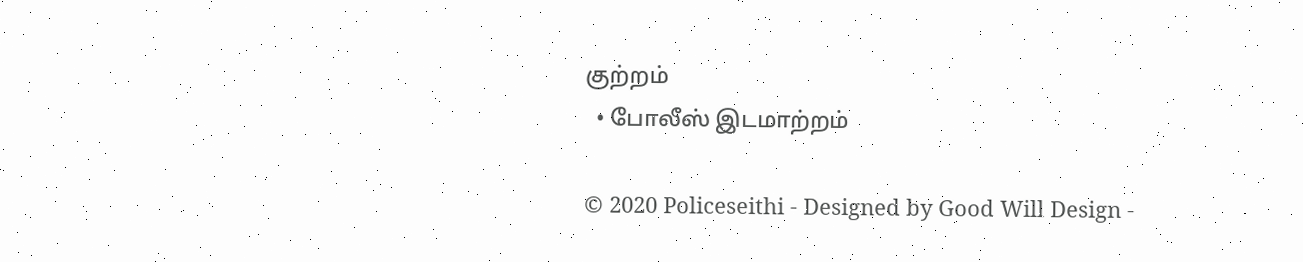குற்றம்
  • போலீஸ் இடமாற்றம்

© 2020 Policeseithi - Designed by Good Will Design -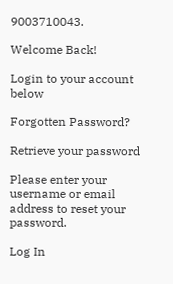9003710043.

Welcome Back!

Login to your account below

Forgotten Password?

Retrieve your password

Please enter your username or email address to reset your password.

Log In